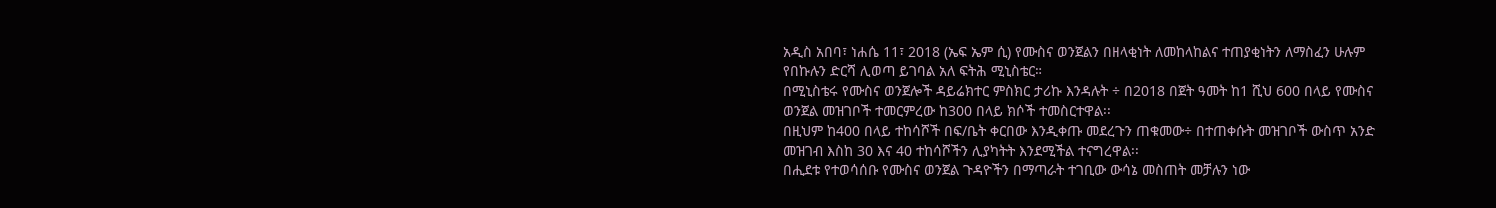አዲስ አበባ፣ ነሐሴ 11፣ 2018 (ኤፍ ኤም ሲ) የሙስና ወንጀልን በዘላቂነት ለመከላከልና ተጠያቂነትን ለማስፈን ሁሉም የበኩሉን ድርሻ ሊወጣ ይገባል አለ ፍትሕ ሚኒስቴር።
በሚኒስቴሩ የሙስና ወንጀሎች ዳይሬክተር ምስክር ታሪኩ እንዳሉት ÷ በ2018 በጀት ዓመት ከ1 ሺህ 600 በላይ የሙስና ወንጀል መዝገቦች ተመርምረው ከ300 በላይ ክሶች ተመስርተዋል፡፡
በዚህም ከ400 በላይ ተከሳሾች በፍ/ቤት ቀርበው እንዲቀጡ መደረጉን ጠቁመው÷ በተጠቀሱት መዝገቦች ውስጥ አንድ መዝገብ እስከ 30 እና 40 ተከሳሾችን ሊያካትት እንደሚችል ተናግረዋል፡፡
በሒደቱ የተወሳሰቡ የሙስና ወንጀል ጉዳዮችን በማጣራት ተገቢው ውሳኔ መስጠት መቻሉን ነው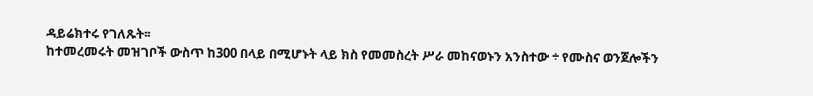ዳይሬክተሩ የገለጹት፡፡
ከተመረመሩት መዝገቦች ውስጥ ከ300 በላይ በሚሆኑት ላይ ክስ የመመስረት ሥራ መከናወኑን አንስተው ÷ የሙስና ወንጀሎችን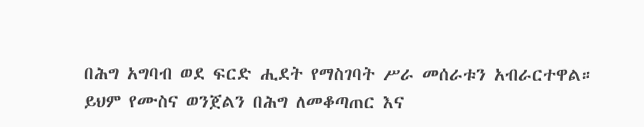በሕግ አግባብ ወደ ፍርድ ሒደት የማስገባት ሥራ መሰራቱን አብራርተዋል።
ይህም የሙስና ወንጀልን በሕግ ለመቆጣጠር እና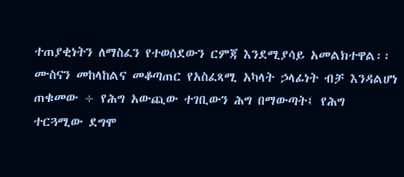ተጠያቂነትን ለማስፈን የተወሰደውን ርምጃ እንደሚያሳይ አመልክተዋል፡፡
ሙስናን መከላከልና መቆጣጠር የአስፈጻሚ አካላት ኃላፊነት ብቻ እንዳልሆነ ጠቁመው ÷ የሕግ አውጪው ተገቢውን ሕግ በማውጣት፤ የሕግ ተርጓሚው ደግሞ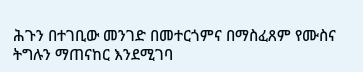ሕጉን በተገቢው መንገድ በመተርጎምና በማስፈጸም የሙስና ትግሉን ማጠናከር እንደሚገባ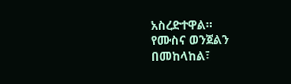አስረድተዋል።
የሙስና ወንጀልን በመከላከል፣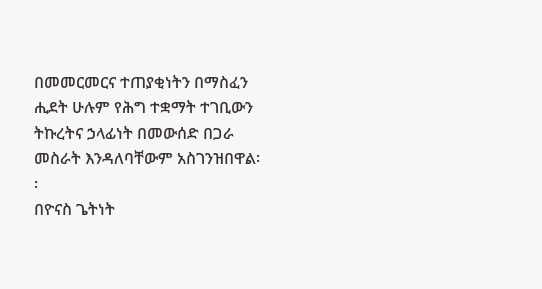በመመርመርና ተጠያቂነትን በማስፈን ሒደት ሁሉም የሕግ ተቋማት ተገቢውን ትኩረትና ኃላፊነት በመውሰድ በጋራ መስራት እንዳለባቸውም አስገንዝበዋል፡፡
በዮናስ ጌትነት